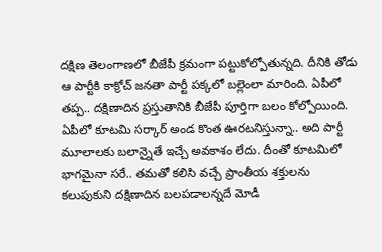దక్షిణ తెలంగాణలో బీజేపీ క్రమంగా పట్టుకోల్పోతున్నది. దీనికి తోడు ఆ పార్టీకి కాక్రోచ్ జనతా పార్టీ పక్కలో బల్లెంలా మారింది. ఏపీలో తప్ప.. దక్షిణాదిన ప్రస్తుతానికి బీజేపీ పూర్తిగా బలం కోల్పోయింది. ఏపీలో కూటమి సర్కార్ అండ కొంత ఊరటనిస్తున్నా.. అది పార్టీ మూలాలకు బలాన్నైతే ఇచ్చే అవకాశం లేదు. దీంతో కూటమిలో భాగమైనా సరే.. తమతో కలిసి వచ్చే ప్రాంతీయ శక్తులను కలుపుకుని దక్షిణాదిన బలపడాలన్నదే మోడీ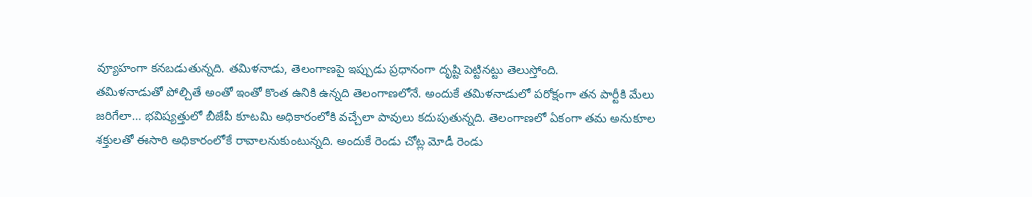వ్యూహంగా కనబడుతున్నది. తమిళనాడు, తెలంగాణపై ఇప్పుడు ప్రధానంగా దృష్టి పెట్టినట్టు తెలుస్తోంది.
తమిళనాడుతో పోల్చితే అంతో ఇంతో కొంత ఉనికి ఉన్నది తెలంగాణలోనే. అందుకే తమిళనాడులో పరోక్షంగా తన పార్టీకి మేలు జరిగేలా… భవిష్యత్తులో బీజేపీ కూటమి అధికారంలోకి వచ్చేలా పావులు కదుపుతున్నది. తెలంగాణలో ఏకంగా తమ అనుకూల శక్తులతో ఈసారి అధికారంలోకే రావాలనుకుంటున్నది. అందుకే రెండు చోట్ల మోడీ రెండు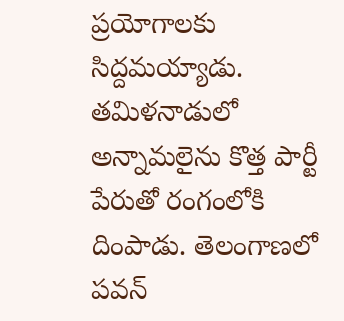ప్రయోగాలకు సిద్దమయ్యాడు. తమిళనాడులో అన్నామలైను కొత్త పార్టీ పేరుతో రంగంలోకి దింపాడు. తెలంగాణలో పవన్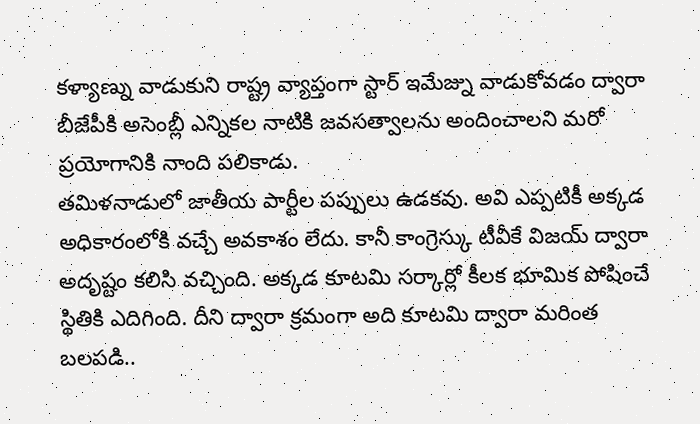కళ్యాణ్ను వాడుకుని రాష్ట్ర వ్యాప్తంగా స్టార్ ఇమేజ్ను వాడుకోవడం ద్వారా బీజేపీకి అసెంబ్లీ ఎన్నికల నాటికి జవసత్వాలను అందించాలని మరో ప్రయోగానికి నాంది పలికాడు.
తమిళనాడులో జాతీయ పార్టీల పప్పులు ఉడకవు. అవి ఎప్పటికీ అక్కడ అధికారంలోకి వచ్చే అవకాశం లేదు. కానీ కాంగ్రెస్కు టీవీకే విజయ్ ద్వారా అదృష్టం కలిసి వచ్చింది. అక్కడ కూటమి సర్కార్లో కీలక భూమిక పోషించే స్థితికి ఎదిగింది. దీని ద్వారా క్రమంగా అది కూటమి ద్వారా మరింత బలపడి..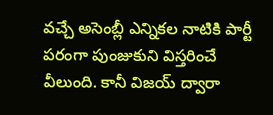వచ్చే అసెంబ్లీ ఎన్నికల నాటికి పార్టీ పరంగా పుంజుకుని విస్తరించే వీలుంది. కానీ విజయ్ ద్వారా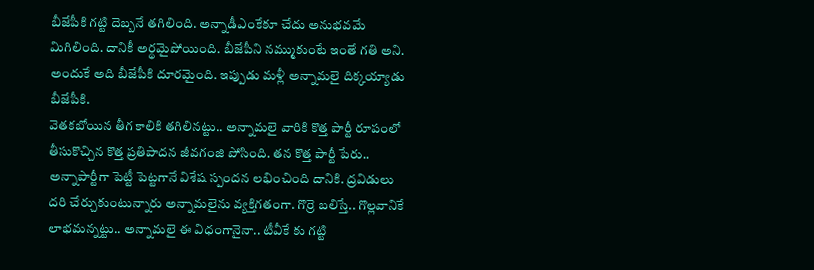బీజేపీకి గట్టి దెబ్బనే తగిలింది. అన్నాడీఎంకేకూ చేదు అనుభవమే మిగిలింది. దానికీ అర్థమైపోయింది. బీజేపీని నమ్ముకుంటే ఇంతే గతి అని. అందుకే అది బీజేపీకి దూరమైంది. ఇప్పుడు మళ్లీ అన్నామలై దిక్కయ్యాడు బీజేపీకి.
వెతకబోయిన తీగ కాలికి తగిలినట్టు.. అన్నామలై వారికి కొత్త పార్టీ రూపంలో తీసుకొచ్చిన కొత్త ప్రతిపాదన జీవగంజి పోసింది. తన కొత్త పార్టీ పేరు.. అన్నాపార్టీగా పెట్టీ పెట్టగానే విశేష స్పందన లభించింది దానికి. ద్రవిడులు దరి చేర్చుకుంటున్నారు అన్నామలైను వ్యక్తిగతంగా. గొర్రె బలిస్తే.. గొల్లవానికే లాభమన్నట్టు.. అన్నామలై ఈ విధంగానైనా.. టీవీకే కు గట్టి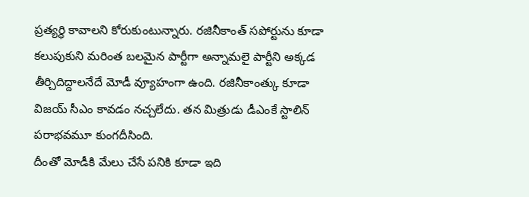ప్రత్యర్థి కావాలని కోరుకుంటున్నారు. రజినీకాంత్ సపోర్టును కూడా కలుపుకుని మరింత బలమైన పార్టీగా అన్నామలై పార్టీని అక్కడ తీర్చిదిద్దాలనేదే మోడీ వ్యూహంగా ఉంది. రజినీకాంత్కు కూడా విజయ్ సీఎం కావడం నచ్చలేదు. తన మిత్రుడు డీఎంకే స్టాలిన్ పరాభవమూ కుంగదీసింది.
దీంతో మోడీకి మేలు చేసే పనికి కూడా ఇది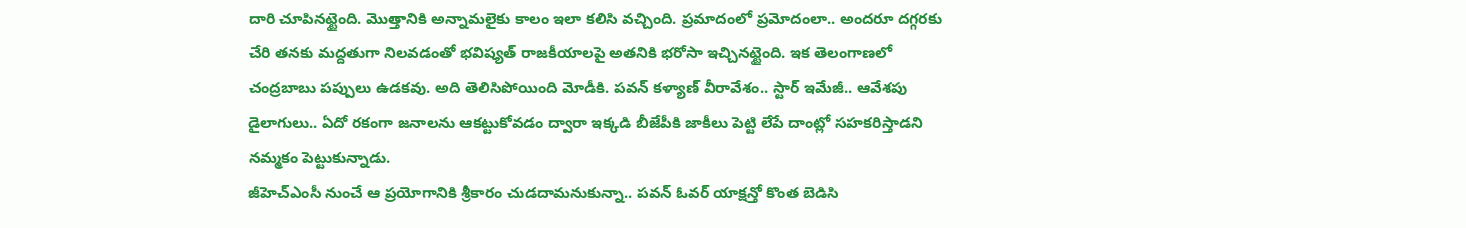దారి చూపినట్టైంది. మొత్తానికి అన్నామలైకు కాలం ఇలా కలిసి వచ్చింది. ప్రమాదంలో ప్రమోదంలా.. అందరూ దగ్గరకు చేరి తనకు మద్దతుగా నిలవడంతో భవిష్యత్ రాజకీయాలపై అతనికి భరోసా ఇచ్చినట్టైంది. ఇక తెలంగాణలో చంద్రబాబు పప్పులు ఉడకవు. అది తెలిసిపోయింది మోడీకి. పవన్ కళ్యాణ్ వీరావేశం.. స్టార్ ఇమేజీ.. ఆవేశపు డైలాగులు.. ఏదో రకంగా జనాలను ఆకట్టుకోవడం ద్వారా ఇక్కడి బీజేపీకి జాకీలు పెట్టి లేపే దాంట్లో సహకరిస్తాడని నమ్మకం పెట్టుకున్నాడు.
జీహెచ్ఎంసీ నుంచే ఆ ప్రయోగానికి శ్రీకారం చుడదామనుకున్నా.. పవన్ ఓవర్ యాక్షన్తో కొంత బెడిసి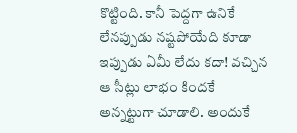కొట్టింది. కానీ పెద్దగా ఉనికే లేనప్పుడు నష్టపోయేది కూడా ఇప్పుడు ఏమీ లేదు కదా! వచ్చిన ఆ సీట్లు లాభం కిందకే అన్నట్టుగా చూడాలి. అందుకే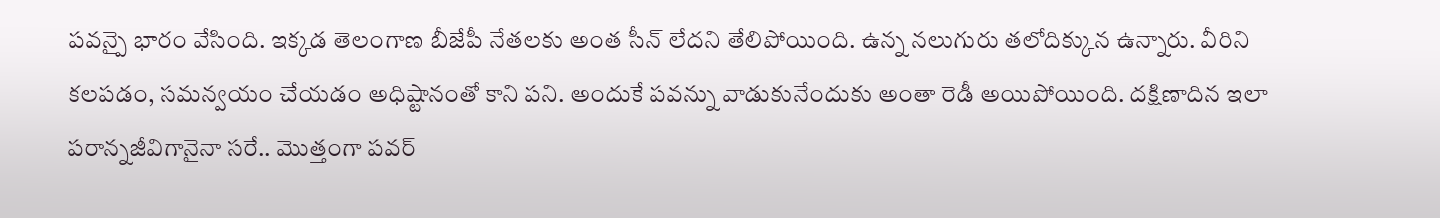పవన్పై భారం వేసింది. ఇక్కడ తెలంగాణ బీజేపీ నేతలకు అంత సీన్ లేదని తేలిపోయింది. ఉన్న నలుగురు తలోదిక్కున ఉన్నారు. వీరిని కలపడం, సమన్వయం చేయడం అధిష్టానంతో కాని పని. అందుకే పవన్ను వాడుకునేందుకు అంతా రెడీ అయిపోయింది. దక్షిణాదిన ఇలా పరాన్నజీవిగానైనా సరే.. మొత్తంగా పవర్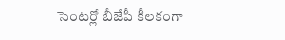సెంటర్లో బీజేపీ కీలకంగా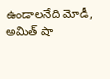ఉండాలనేది మోడీ, అమిత్ షా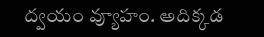ద్వయం వ్యూహం. అదిక్కడ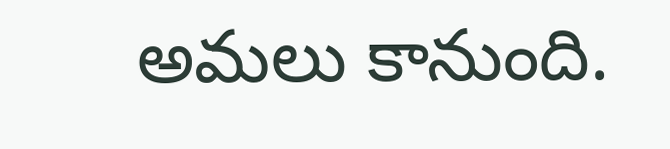అమలు కానుంది.